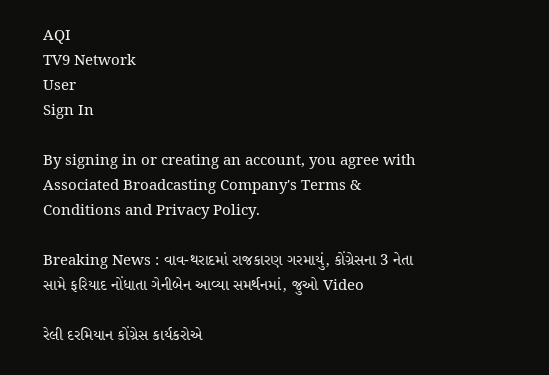AQI
TV9 Network
User
Sign In

By signing in or creating an account, you agree with Associated Broadcasting Company's Terms & Conditions and Privacy Policy.

Breaking News : વાવ-થરાદમાં રાજકારણ ગરમાયું, કોંગ્રેસના 3 નેતા સામે ફરિયાદ નોંધાતા ગેનીબેન આવ્યા સમર્થનમાં, જુઓ Video

રેલી દરમિયાન કોંગ્રેસ કાર્યકરોએ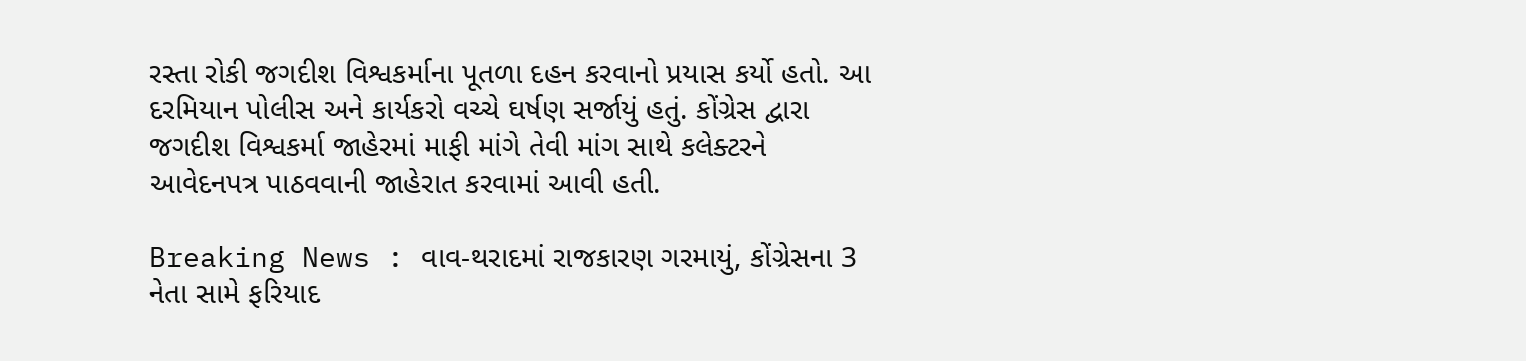રસ્તા રોકી જગદીશ વિશ્વકર્માના પૂતળા દહન કરવાનો પ્રયાસ કર્યો હતો. આ દરમિયાન પોલીસ અને કાર્યકરો વચ્ચે ઘર્ષણ સર્જાયું હતું. કોંગ્રેસ દ્વારા જગદીશ વિશ્વકર્મા જાહેરમાં માફી માંગે તેવી માંગ સાથે કલેક્ટરને આવેદનપત્ર પાઠવવાની જાહેરાત કરવામાં આવી હતી.

Breaking News : વાવ-થરાદમાં રાજકારણ ગરમાયું, કોંગ્રેસના 3 નેતા સામે ફરિયાદ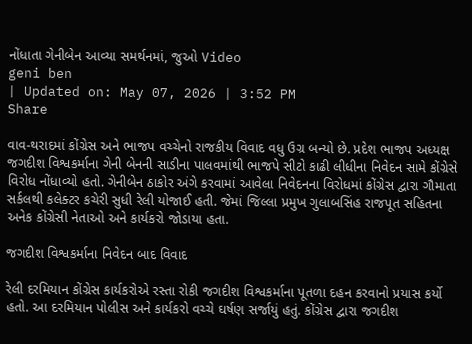નોંધાતા ગેનીબેન આવ્યા સમર્થનમાં, જુઓ Video
geni ben
| Updated on: May 07, 2026 | 3:52 PM
Share

વાવ-થરાદમાં કોંગ્રેસ અને ભાજપ વચ્ચેનો રાજકીય વિવાદ વધુ ઉગ્ર બન્યો છે. પ્રદેશ ભાજપ અધ્યક્ષ જગદીશ વિશ્વકર્માના ગેની બેનની સાડીના પાલવમાંથી ભાજપે સીટો કાઢી લીધીના નિવેદન સામે કોંગ્રેસે વિરોધ નોંધાવ્યો હતો. ગેનીબેન ઠાકોર અંગે કરવામાં આવેલા નિવેદનના વિરોધમાં કોંગ્રેસ દ્વારા ગૌમાતા સર્કલથી કલેક્ટર કચેરી સુધી રેલી યોજાઈ હતી. જેમાં જિલ્લા પ્રમુખ ગુલાબસિંહ રાજપૂત સહિતના અનેક કોંગ્રેસી નેતાઓ અને કાર્યકરો જોડાયા હતા.

જગદીશ વિશ્વકર્માના નિવેદન બાદ વિવાદ

રેલી દરમિયાન કોંગ્રેસ કાર્યકરોએ રસ્તા રોકી જગદીશ વિશ્વકર્માના પૂતળા દહન કરવાનો પ્રયાસ કર્યો હતો. આ દરમિયાન પોલીસ અને કાર્યકરો વચ્ચે ઘર્ષણ સર્જાયું હતું. કોંગ્રેસ દ્વારા જગદીશ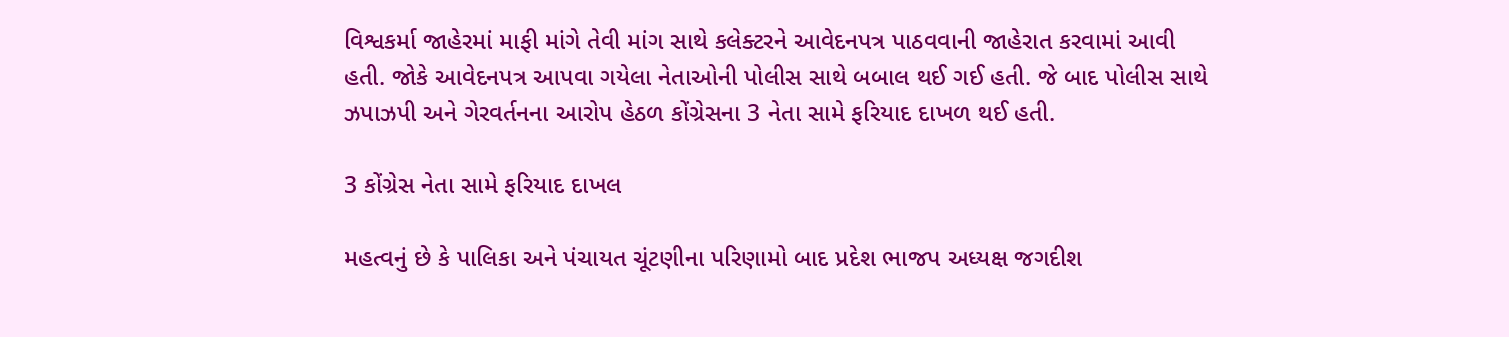વિશ્વકર્મા જાહેરમાં માફી માંગે તેવી માંગ સાથે કલેક્ટરને આવેદનપત્ર પાઠવવાની જાહેરાત કરવામાં આવી હતી. જોકે આવેદનપત્ર આપવા ગયેલા નેતાઓની પોલીસ સાથે બબાલ થઈ ગઈ હતી. જે બાદ પોલીસ સાથે ઝપાઝપી અને ગેરવર્તનના આરોપ હેઠળ કોંગ્રેસના 3 નેતા સામે ફરિયાદ દાખળ થઈ હતી.

3 કોંગ્રેસ નેતા સામે ફરિયાદ દાખલ

મહત્વનું છે કે પાલિકા અને પંચાયત ચૂંટણીના પરિણામો બાદ પ્રદેશ ભાજપ અધ્યક્ષ જગદીશ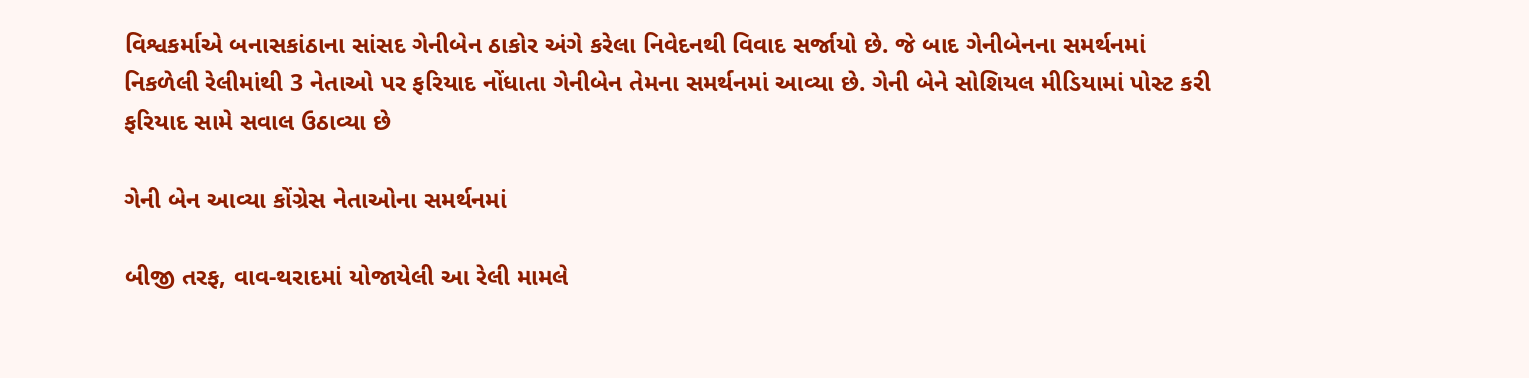વિશ્વકર્માએ બનાસકાંઠાના સાંસદ ગેનીબેન ઠાકોર અંગે કરેલા નિવેદનથી વિવાદ સર્જાયો છે. જે બાદ ગેનીબેનના સમર્થનમાં નિકળેલી રેલીમાંથી 3 નેતાઓ પર ફરિયાદ નોંધાતા ગેનીબેન તેમના સમર્થનમાં આવ્યા છે. ગેની બેને સોશિયલ મીડિયામાં પોસ્ટ કરી ફરિયાદ સામે સવાલ ઉઠાવ્યા છે

ગેની બેન આવ્યા કોંગ્રેસ નેતાઓના સમર્થનમાં

બીજી તરફ, વાવ-થરાદમાં યોજાયેલી આ રેલી મામલે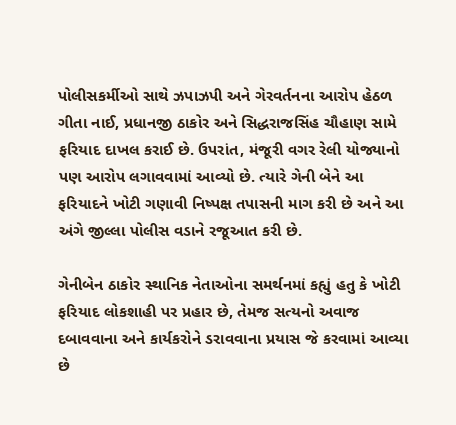પોલીસકર્મીઓ સાથે ઝપાઝપી અને ગેરવર્તનના આરોપ હેઠળ ગીતા નાઈ, પ્રધાનજી ઠાકોર અને સિદ્ધરાજસિંહ ચૌહાણ સામે ફરિયાદ દાખલ કરાઈ છે. ઉપરાંત, મંજૂરી વગર રેલી યોજ્યાનો પણ આરોપ લગાવવામાં આવ્યો છે. ત્યારે ગેની બેને આ ફરિયાદને ખોટી ગણાવી નિષ્પક્ષ તપાસની માગ કરી છે અને આ અંગે જીલ્લા પોલીસ વડાને રજૂઆત કરી છે.

ગેનીબેન ઠાકોર સ્થાનિક નેતાઓના સમર્થનમાં કહ્યું હતુ કે ખોટી ફરિયાદ લોકશાહી પર પ્રહાર છે, તેમજ સત્યનો અવાજ દબાવવાના અને કાર્યકરોને ડરાવવાના પ્રયાસ જે કરવામાં આવ્યા છે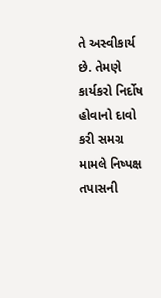તે અસ્વીકાર્ય છે. તેમણે કાર્યકરો નિર્દોષ હોવાનો દાવો કરી સમગ્ર મામલે નિષ્પક્ષ તપાસની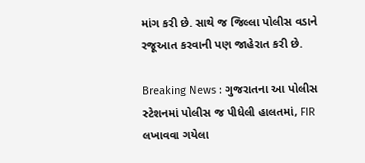માંગ કરી છે. સાથે જ જિલ્લા પોલીસ વડાને રજૂઆત કરવાની પણ જાહેરાત કરી છે.

Breaking News : ગુજરાતના આ પોલીસ સ્ટેશનમાં પોલીસ જ પીધેલી હાલતમાં, FIR લખાવવા ગયેલા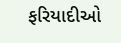ફરિયાદીઓ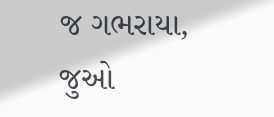જ ગભરાયા, જુઓ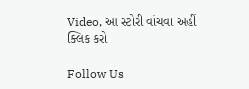Video, આ સ્ટોરી વાંચવા અહીં ક્લિક કરો

Follow Us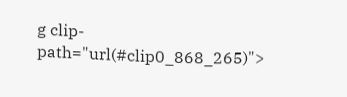g clip-path="url(#clip0_868_265)">